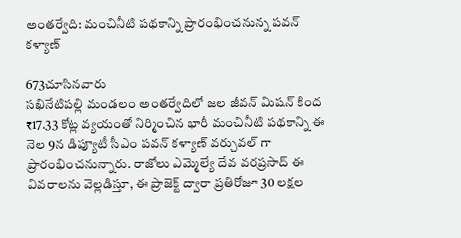అంతర్వేది: మంచినీటి పథకాన్ని ప్రారంభించనున్న పవన్ కళ్యాణ్

673చూసినవారు
సఖినేటిపల్లి మండలం అంతర్వేదిలో జల జీవన్ మిషన్ కింద ₹17.33 కోట్ల వ్యయంతో నిర్మించిన భారీ మంచినీటి పథకాన్ని ఈ నెల 9న డిప్యూటీ సీఎం పవన్ కళ్యాణ్ వర్చువల్ గా ప్రారంభించనున్నారు. రాజోలు ఎమ్మెల్యే దేవ వరప్రసాద్ ఈ వివరాలను వెల్లడిస్తూ, ఈ ప్రాజెక్ట్ ద్వారా ప్రతిరోజూ 30 లక్షల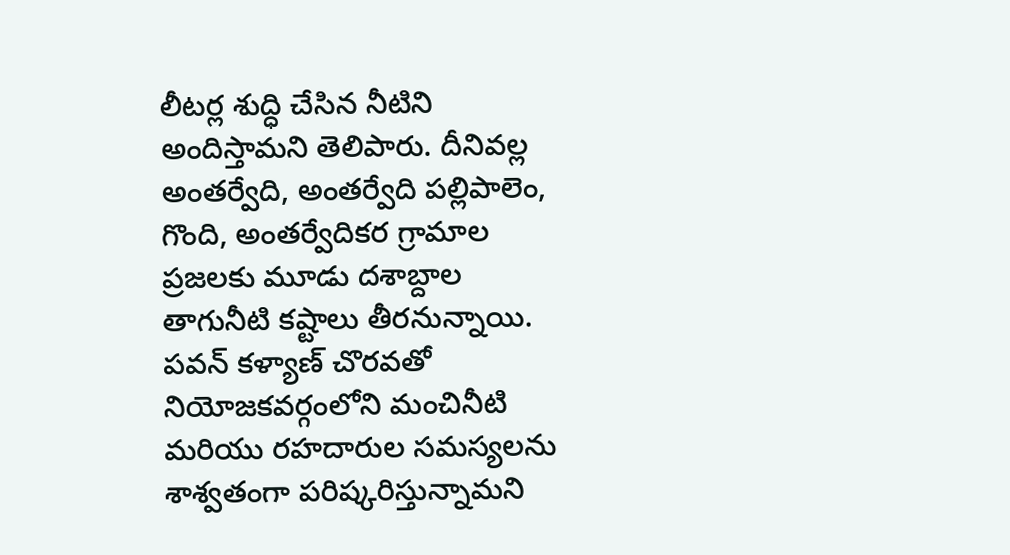లీటర్ల శుద్ధి చేసిన నీటిని అందిస్తామని తెలిపారు. దీనివల్ల అంతర్వేది, అంతర్వేది పల్లిపాలెం, గొంది, అంతర్వేదికర గ్రామాల ప్రజలకు మూడు దశాబ్దాల తాగునీటి కష్టాలు తీరనున్నాయి. పవన్ కళ్యాణ్ చొరవతో నియోజకవర్గంలోని మంచినీటి మరియు రహదారుల సమస్యలను శాశ్వతంగా పరిష్కరిస్తున్నామని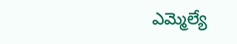ఎమ్మెల్యే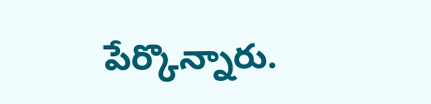పేర్కొన్నారు.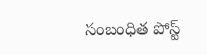సంబంధిత పోస్ట్